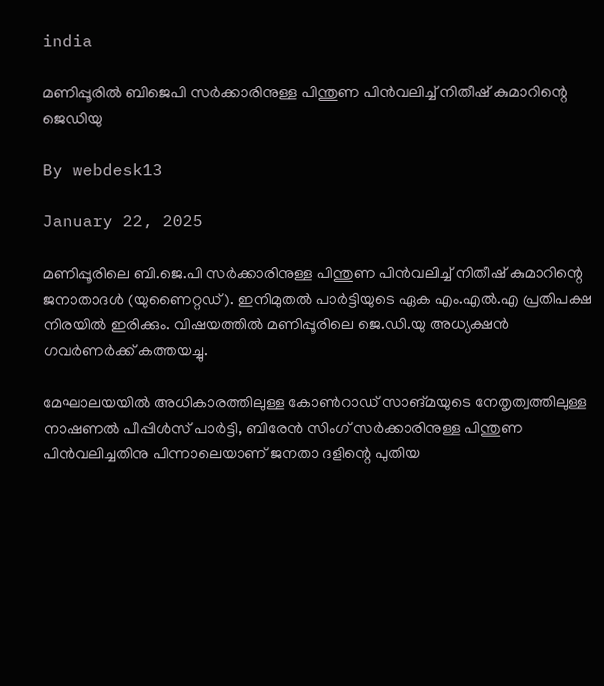india

മണിപ്പൂരിൽ ബിജെപി സർക്കാരിനുള്ള പിന്തുണ പിന്‍വലിച്ച് നിതീഷ് കുമാറിന്റെ ജെഡിയു

By webdesk13

January 22, 2025

മണിപ്പൂരിലെ ബി.ജെ.പി സര്‍ക്കാരിനുള്ള പിന്തുണ പിന്‍വലിച്ച് നിതീഷ് കുമാറിന്റെ ജനാതാദള്‍ (യുണൈറ്റഡ്). ഇനിമുതല്‍ പാര്‍ട്ടിയുടെ ഏക എം.എല്‍.എ പ്രതിപക്ഷ നിരയില്‍ ഇരിക്കും. വിഷയത്തില്‍ മണിപ്പൂരിലെ ജെ.ഡി.യു അധ്യക്ഷന്‍ ഗവര്‍ണര്‍ക്ക് കത്തയച്ചു.

മേഘാലയയില്‍ അധികാരത്തിലുള്ള കോണ്‍റാഡ് സാങ്മയുടെ നേതൃത്വത്തിലുള്ള നാഷണല്‍ പീപ്പിള്‍സ് പാര്‍ട്ടി, ബിരേന്‍ സിംഗ് സര്‍ക്കാരിനുള്ള പിന്തുണ പിന്‍വലിച്ചതിനു പിന്നാലെയാണ് ജനതാ ദളിന്റെ പുതിയ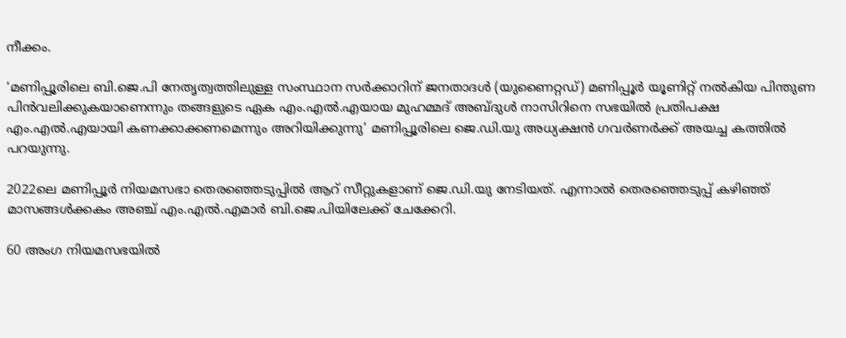നീക്കം.

‘മണിപ്പൂരിലെ ബി.ജെ.പി നേതൃത്വത്തിലുള്ള സംസ്ഥാന സര്‍ക്കാറിന് ജനതാദള്‍ (യുണൈറ്റഡ്) മണിപ്പൂര്‍ യൂണിറ്റ് നല്‍കിയ പിന്തുണ പിന്‍വലിക്കുകയാണെന്നും തങ്ങളുടെ ഏക എം.എല്‍.എയായ മുഹമ്മദ് അബ്ദുള്‍ നാസിറിനെ സഭയില്‍ പ്രതിപക്ഷ എം.എല്‍.എയായി കണക്കാക്കണമെന്നും അറിയിക്കുന്നു’ മണിപ്പൂരിലെ ജെ.ഡി.യു അധ്യക്ഷന്‍ ഗവര്‍ണര്‍ക്ക് അയച്ച കത്തില്‍ പറയുന്നു.

2022ലെ മണിപ്പൂര്‍ നിയമസഭാ തെരഞ്ഞെടുപ്പില്‍ ആറ് സീറ്റുകളാണ് ജെ.ഡി.യു നേടിയത്. എന്നാല്‍ തെരഞ്ഞെടുപ്പ് കഴിഞ്ഞ് മാസങ്ങള്‍ക്കകം അഞ്ച് എം.എല്‍.എമാര്‍ ബി.ജെ.പിയിലേക്ക് ചേക്കേറി.

60 അംഗ നിയമസഭയില്‍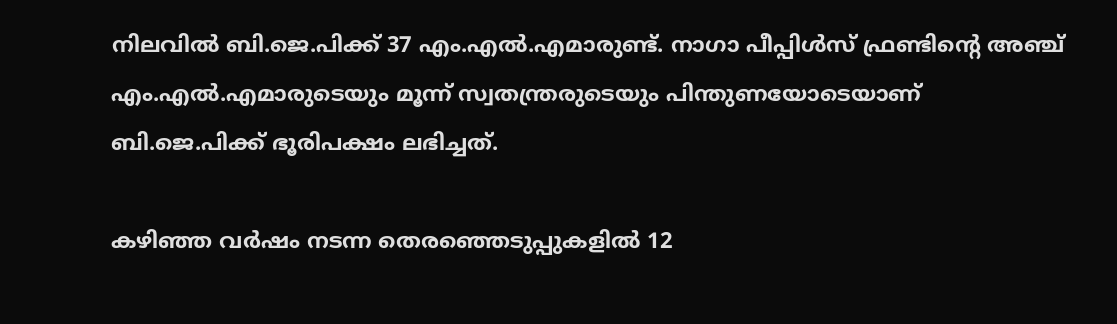നിലവില്‍ ബി.ജെ.പിക്ക് 37 എം.എല്‍.എമാരുണ്ട്. നാഗാ പീപ്പിള്‍സ് ഫ്രണ്ടിന്റെ അഞ്ച് എം.എല്‍.എമാരുടെയും മൂന്ന് സ്വതന്ത്രരുടെയും പിന്തുണയോടെയാണ് ബി.ജെ.പിക്ക് ഭൂരിപക്ഷം ലഭിച്ചത്.

കഴിഞ്ഞ വര്‍ഷം നടന്ന തെരഞ്ഞെടുപ്പുകളില്‍ 12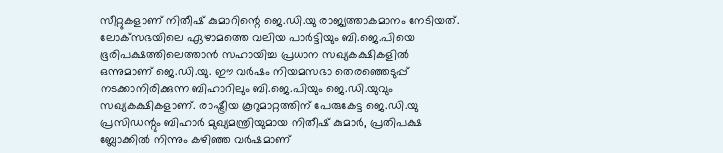സീറ്റുകളാണ് നിതീഷ് കുമാറിന്റെ ജെ.ഡി.യു രാജ്യത്താകമാനം നേടിയത്. ലോക്‌സഭയിലെ ഏഴാമത്തെ വലിയ പാര്‍ട്ടിയും ബി.ജെ.പിയെ ഭൂരിപക്ഷത്തിലെത്താന്‍ സഹായിച്ച പ്രധാന സഖ്യകക്ഷികളില്‍ ഒന്നുമാണ് ജെ.ഡി.യു. ഈ വര്‍ഷം നിയമസഭാ തെരഞ്ഞെടുപ്പ് നടക്കാനിരിക്കുന്ന ബിഹാറിലും ബി.ജെ.പിയും ജെ.ഡി.യുവും സഖ്യകക്ഷികളാണ്. രാഷ്ട്രീയ കൂറുമാറ്റത്തിന് പേരുകേട്ട ജെ.ഡി.യു പ്രസിഡന്റും ബിഹാര്‍ മുഖ്യമന്ത്രിയുമായ നിതീഷ് കുമാര്‍, പ്രതിപക്ഷ ബ്ലോക്കില്‍ നിന്നും കഴിഞ്ഞ വര്‍ഷമാണ്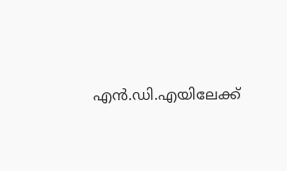എന്‍.ഡി.എയിലേക്ക്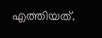എത്തിയത്.